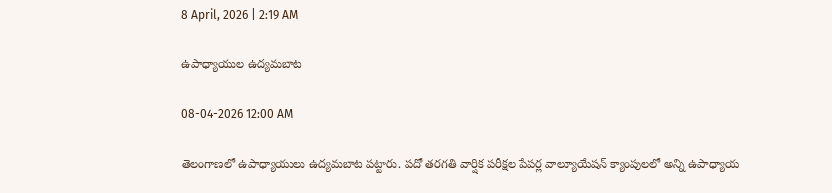8 April, 2026 | 2:19 AM

ఉపాధ్యాయుల ఉద్యమబాట

08-04-2026 12:00 AM

తెలంగాణలో ఉపాధ్యాయులు ఉద్యమబాట పట్టారు. పదో తరగతి వార్షిక పరీక్షల పేపర్ల వాల్యూయేషన్ క్యాంపులలో అన్ని ఉపాధ్యాయ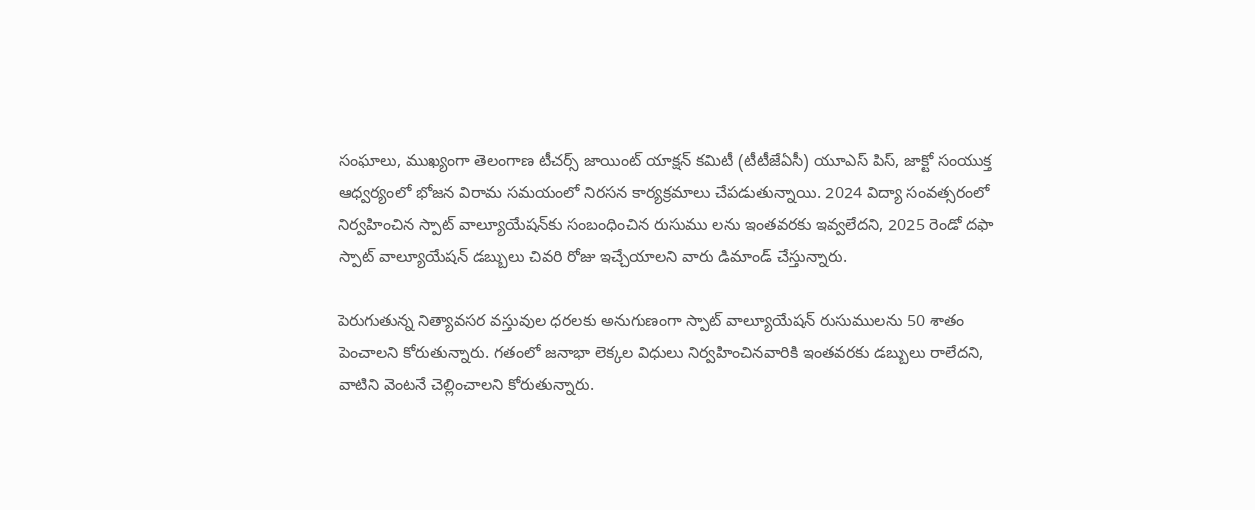సంఘాలు, ముఖ్యంగా తెలంగాణ టీచర్స్ జాయింట్ యాక్షన్ కమిటీ (టీటీజేఏసీ) యూఎస్ పిస్, జాక్టో సంయుక్త ఆధ్వర్యంలో భోజన విరామ సమయంలో నిరసన కార్యక్రమాలు చేపడుతున్నాయి. 2024 విద్యా సంవత్సరంలో నిర్వహించిన స్పాట్ వాల్యూయేషన్‌కు సంబంధించిన రుసుము లను ఇంతవరకు ఇవ్వలేదని, 2025 రెండో దఫా స్పాట్ వాల్యూయేషన్ డబ్బులు చివరి రోజు ఇచ్చేయాలని వారు డిమాండ్ చేస్తున్నారు.

పెరుగుతున్న నిత్యావసర వస్తువుల ధరలకు అనుగుణంగా స్పాట్ వాల్యూయేషన్ రుసుములను 50 శాతం పెంచాలని కోరుతున్నారు. గతంలో జనాభా లెక్కల విధులు నిర్వహించినవారికి ఇంతవరకు డబ్బులు రాలేదని, వాటిని వెంటనే చెల్లించాలని కోరుతున్నారు.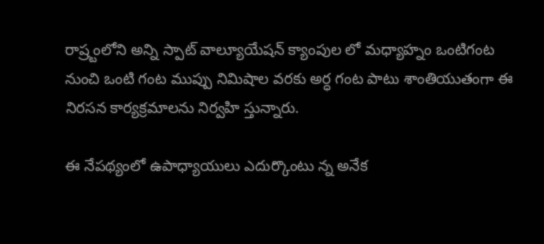రాష్ర్టంలోని అన్ని స్పాట్ వాల్యూయేషన్ క్యాంపుల లో మధ్యాహ్నం ఒంటిగంట నుంచి ఒంటి గంట ముప్పు నిమిషాల వరకు అర్ధ గంట పాటు శాంతియుతంగా ఈ నిరసన కార్యక్రమాలను నిర్వహి స్తున్నారు.

ఈ నేపథ్యంలో ఉపాధ్యాయులు ఎదుర్కొంటు న్న అనేక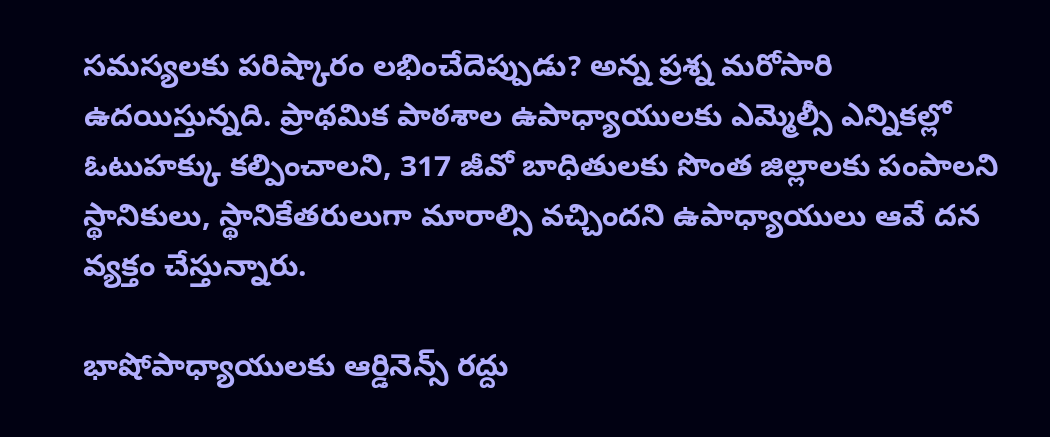సమస్యలకు పరిష్కారం లభించేదెప్పుడు? అన్న ప్రశ్న మరోసారి ఉదయిస్తున్నది. ప్రాథమిక పాఠశాల ఉపాధ్యాయులకు ఎమ్మెల్సీ ఎన్నికల్లో ఓటుహక్కు కల్పించాలని, 317 జీవో బాధితులకు సొంత జిల్లాలకు పంపాలని స్థానికులు, స్థానికేతరులుగా మారాల్సి వచ్చిందని ఉపాధ్యాయులు ఆవే దన వ్యక్తం చేస్తున్నారు.

భాషోపాధ్యాయులకు ఆర్డినెన్స్ రద్దు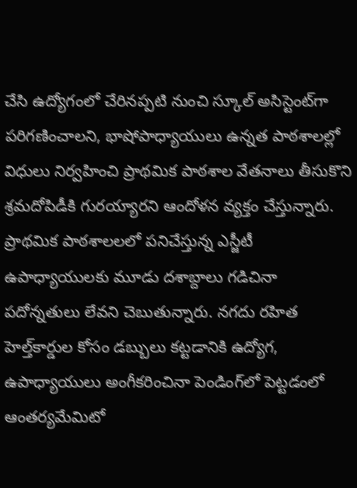చేసి ఉద్యోగంలో చేరినప్పటి నుంచి స్కూల్ అసిస్టెంట్‌గా పరిగణించాలని, భాషోపాధ్యాయులు ఉన్నత పాఠశాలల్లో విధులు నిర్వహించి ప్రాథమిక పాఠశాల వేతనాలు తీసుకొని శ్రమదోపిడీకి గురయ్యారని ఆందోళన వ్యక్తం చేస్తున్నారు. ప్రాథమిక పాఠశాలలలో పనిచేస్తున్న ఎస్జీటీ ఉపాధ్యాయులకు మూడు దశాబ్దాలు గడిచినా పదోన్నతులు లేవని చెబుతున్నారు. నగదు రహిత హెల్త్‌కార్డుల కోసం డబ్బులు కట్టడానికి ఉద్యోగ, ఉపాధ్యాయులు అంగీకరించినా పెండింగ్‌లో పెట్టడంలో ఆంతర్యమేమిటో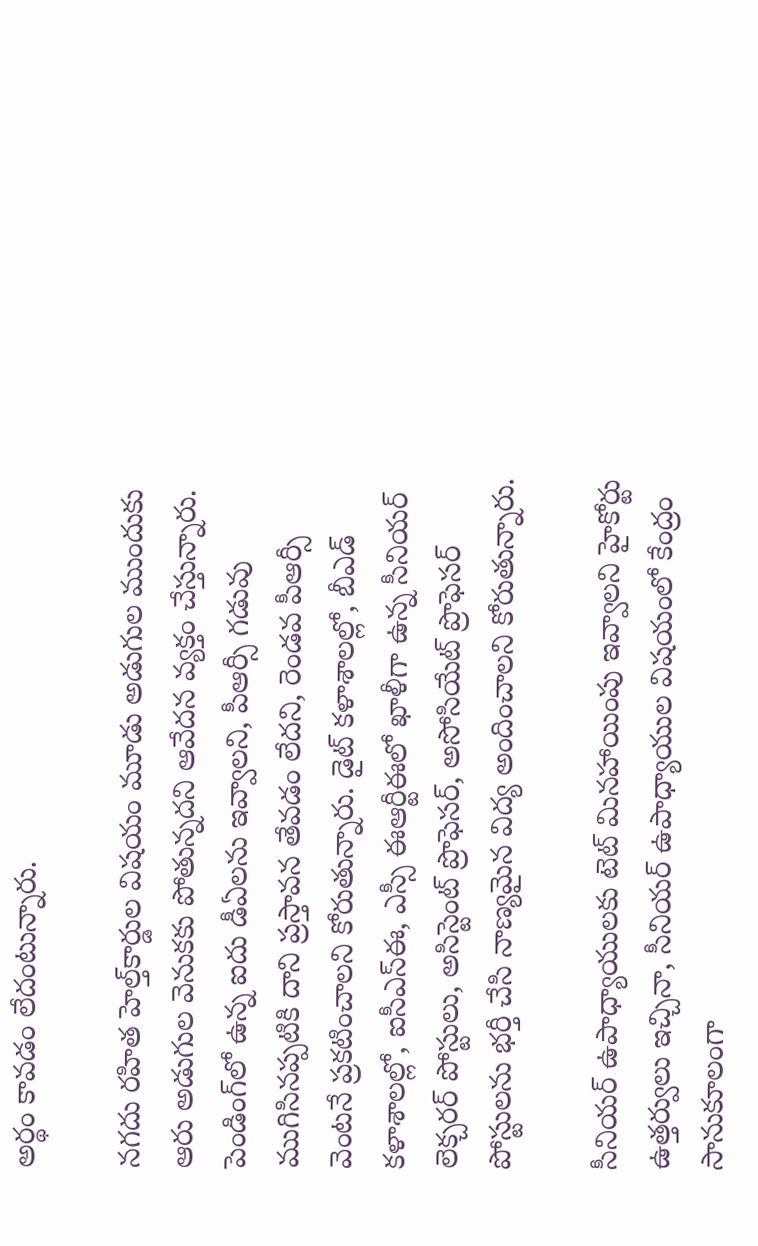అర్థం కావడం లేదంటున్నారు.

నగదు రహిత హెల్త్‌కార్డుల విషయం మూడు అడుగుల ముందుకు ఆరు అడుగుల వెనుకకు పోతున్నదని ఆవేదన వ్యక్తం చేస్తున్నారు. పెండింగ్‌లో ఉన్న ఐదు డీఏలను ఇవ్వాలని, పీఆర్సీ గడువు ముగిసినప్పటికి దాని ప్రస్తావన తేవడం లేదని, రెండవ పీఆర్సీ వెంటనే ప్రకటించాలని కోరుతున్నారు. డైట్ కళాశాలల్లో, బీఎడ్ కళాశాలల్లో, ఐసీఎస్‌ఈ, ఎస్సీ ఈఆర్టీఈలో ఖాళీగా ఉన్న సీనియర్ లెక్చరర్ పోస్టులు, అసిస్టెంట్ ప్రొఫెసర్, అసోసియేట్ ప్రొఫెసర్ పోస్టులను భర్తీ చేసి నాణ్యమైన విద్య అందించాలని కోరుతున్నారు.

సీనియర్ ఉపాధ్యాయులకు టెట్ మినహాయింపు ఇవ్వాలని హైకోర్టు  ఉత్తర్వులు ఇచ్చినా, సీనియర్ ఉపాధ్యాయుల విషయంలో కేంద్రం సానుకూలంగా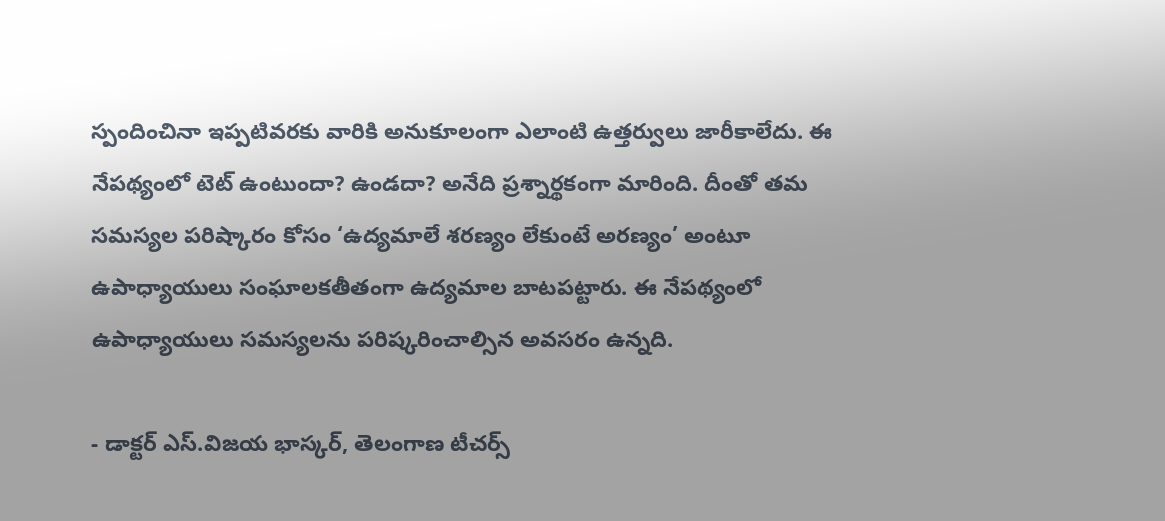స్పందించినా ఇప్పటివరకు వారికి అనుకూలంగా ఎలాంటి ఉత్తర్వులు జారీకాలేదు. ఈ నేపథ్యంలో టెట్ ఉంటుందా? ఉండదా? అనేది ప్రశ్నార్థకంగా మారింది. దీంతో తమ సమస్యల పరిష్కారం కోసం ‘ఉద్యమాలే శరణ్యం లేకుంటే అరణ్యం’ అంటూ ఉపాధ్యాయులు సంఘాలకతీతంగా ఉద్యమాల బాటపట్టారు. ఈ నేపథ్యంలో ఉపాధ్యాయులు సమస్యలను పరిష్కరించాల్సిన అవసరం ఉన్నది.

- డాక్టర్ ఎస్.విజయ భాస్కర్, తెలంగాణ టీచర్స్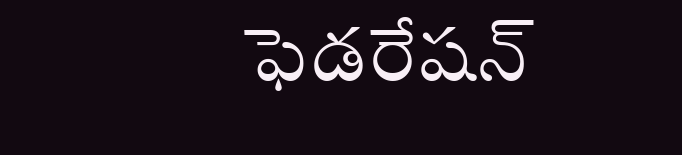ఫెడరేషన్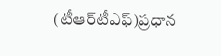(టీఆర్‌టీఎఫ్)ప్రధాన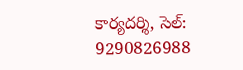కార్యదర్శి, సెల్: 9290826988